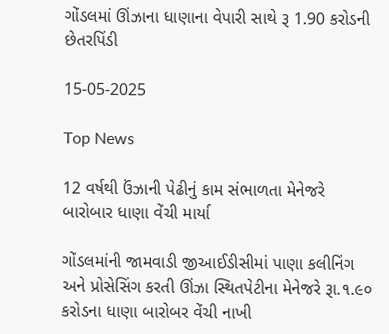ગોંડલમાં ઊંઝાના ધાણાના વેપારી સાથે રૂ 1.90 કરોડની છેતરપિંડી

15-05-2025

Top News

12 વર્ષથી ઉંઝાની પેઢીનું કામ સંભાળતા મેનેજરે બારોબાર ધાણા વેંચી માર્યા

ગોંડલમાંની જામવાડી જીઆઈડીસીમાં પાણા કલીનિંગ અને પ્રોસેસિંગ કરતી ઊંઝા સ્થિતપેટીના મેનેજરે રૂા.૧.૯૦ કરોડના ધાણા બારોબર વેંચી નાખી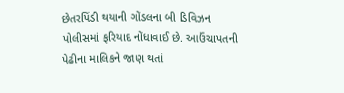છેતરપિંડી થયાની ગોંડલના બી ડિવિઝન પોલીસમાં ફરિયાદ નોંધાવાઈ છે. આઉંચાપતની પેઢીના માલિકને જાણ થતાં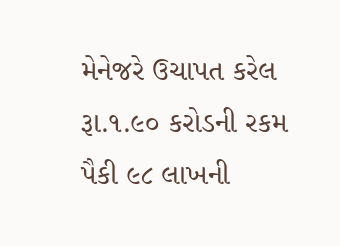મેનેજરે ઉચાપત કરેલ રૂા.૧.૯૦ કરોડની રકમ પૈકી ૯૮ લાખની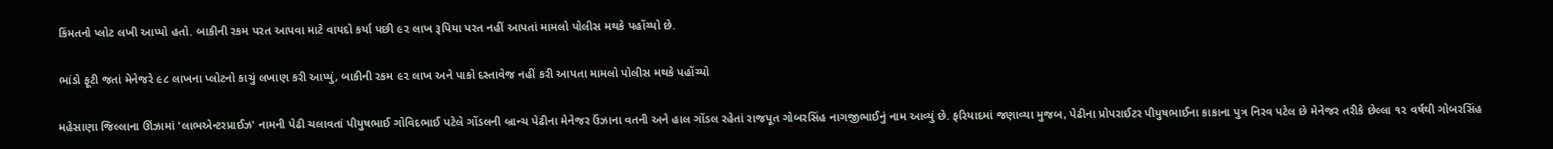કિંમતનો પ્લોટ લખી આપ્યો હતો. બાકીની રકમ પરત આપવા માટે વાયદો કર્યા પછી ૯૨ લાખ રૂપિયા પરત નહીં આપતાં મામલો પોલીસ મથકે પહોંચ્યો છે.

ભાંડો ફૂટી જતાં મેનેજરે ૯૮ લાખના પ્લોટનો કાચું લખાણ કરી આપ્યું, બાકીની રકમ ૯૨ લાખ અને પાકો દસ્તાવેજ નહીં કરી આપતા મામલો પોલીસ મથકે પહોંચ્યો

મહેસાણા જિલ્લાના ઊંઝામાં 'લાભએન્ટરપ્રાઈઝ' નામની પેઢી ચલાવતાં પીયુષભાઈ ગોવિદભાઈ પટેલે ગોંડલની બ્રાન્ચ પેઢીના મેનેજર ઉંઝાના વતની અને હાલ ગોંડલ રહેતાં રાજપૂત ગોબરસિંહ નાગજીભાઈનું નામ આવ્યું છે. ફરિયાદમાં જણાવ્યા મુજબ, પેઢીના પ્રોપરાઈટર પીયુષભાઈના કાકાના પુત્ર નિરવ પટેલ છે મેનેજર તરીકે છેલ્લા ૧૨ વર્ષથી ગોબરસિંહ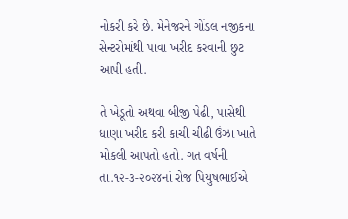નોકરી કરે છે. મેનેજરને ગોંડલ નજીકના સેન્ટરોમાંથી પાવા ખરીદ કરવાની છુટ આપી હતી.

તે ખેડૂતો અથવા બીજી પેઢી, પાસેથી ધાણા ખરીદ કરી કાચી ચીઢી ઉંઝા ખાતે મોકલી આપતો હતો. ગત વર્ષની તા.૧૨-૩-૨૦૨૪નાં રોજ પિયુષભાઈએ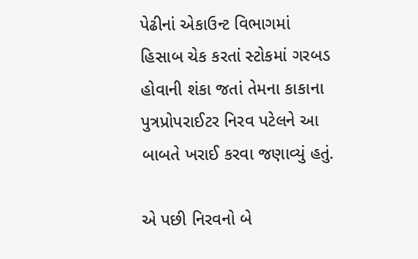પેઢીનાં એકાઉન્ટ વિભાગમાં હિસાબ ચેક કરતાં સ્ટોકમાં ગરબડ હોવાની શંકા જતાં તેમના કાકાના પુત્રપ્રોપરાઈટર નિરવ પટેલને આ બાબતે ખરાઈ કરવા જણાવ્યું હતું.

એ પછી નિરવનો બે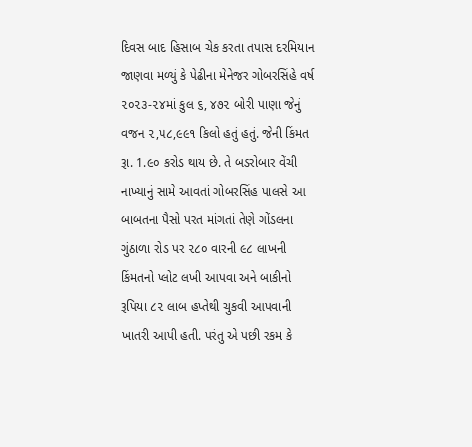દિવસ બાદ હિસાબ ચેક કરતા તપાસ દરમિયાન જાણવા મળ્યું કે પેઢીના મેનેજર ગોબરસિંહે વર્ષ ૨૦૨૩-૨૪માં કુલ ૬, ૪૭૨ બોરી પાણા જેનું વજન ૨,૫૮,૯૯૧ કિલો હતું હતું. જેની કિંમત રૂા. 1.૯૦ કરોડ થાય છે. તે બડરોબાર વેંચી નાખ્યાનું સામે આવતાં ગોબરસિંહ પાલસે આ બાબતના પૈસો પરત માંગતાં તેણે ગોંડલના ગુંઠાળા રોડ પર ૨૮૦ વારની ૯૮ લાખની કિંમતનો પ્લોટ લખી આપવા અને બાકીનો રૂપિયા ૮૨ લાબ હપ્તેથી ચુકવી આપવાની ખાતરી આપી હતી. પરંતુ એ પછી રકમ કે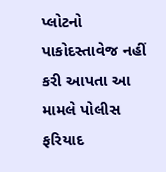પ્લોટનો પાકોદસ્તાવેજ નહીં કરી આપતા આ મામલે પોલીસ ફરિયાદ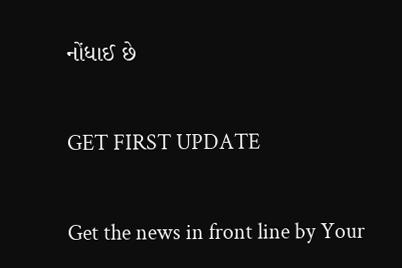નોંધાઈ છે

GET FIRST UPDATE

Get the news in front line by Your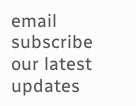email subscribe our latest updates